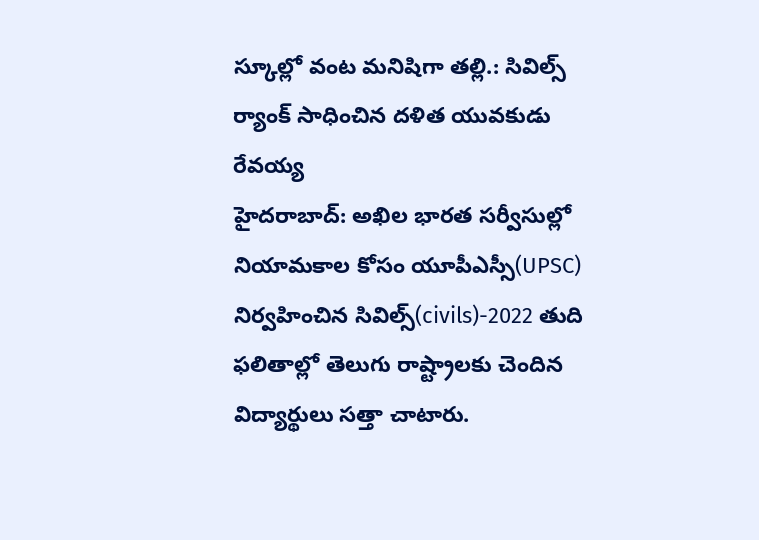స్కూల్లో వంట మనిషిగా తల్లి.: సివిల్స్ ర్యాంక్ సాధించిన దళిత యువకుడు రేవయ్య
హైదరాబాద్: అఖిల భారత సర్వీసుల్లో నియామకాల కోసం యూపీఎస్సీ(UPSC) నిర్వహించిన సివిల్స్(civils)-2022 తుది ఫలితాల్లో తెలుగు రాష్ట్రాలకు చెందిన విద్యార్థులు సత్తా చాటారు.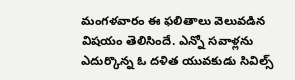మంగళవారం ఈ ఫలితాలు వెలువడిన విషయం తెలిసిందే. ఎన్నో సవాళ్లను ఎదుర్కొన్న ఓ దళిత యువకుడు సివిల్స్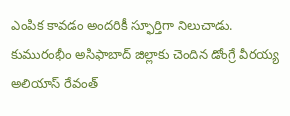ఎంపిక కావడం అందరికీ స్ఫూర్తిగా నిలుచాడు. కుమురంభీం అసిఫాబాద్ జిల్లాకు చెందిన డోంగ్రే వీరయ్య అలియాస్ రేవంత్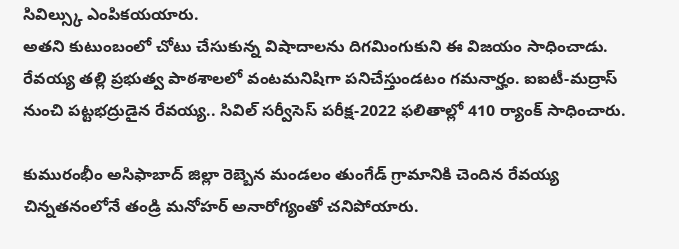సివిల్స్కు ఎంపికయయారు.
అతని కుటుంబంలో చోటు చేసుకున్న విషాదాలను దిగమింగుకుని ఈ విజయం సాధించాడు. రేవయ్య తల్లి ప్రభుత్వ పాఠశాలలో వంటమనిషిగా పనిచేస్తుండటం గమనార్హం. ఐఐటీ-మద్రాస్ నుంచి పట్టభద్రుడైన రేవయ్య.. సివిల్ సర్వీసెస్ పరీక్ష-2022 ఫలితాల్లో 410 ర్యాంక్ సాధించారు.

కుమురంభీం అసిఫాబాద్ జిల్లా రెబ్బెన మండలం తుంగేడ్ గ్రామానికి చెందిన రేవయ్య చిన్నతనంలోనే తండ్రి మనోహర్ అనారోగ్యంతో చనిపోయారు.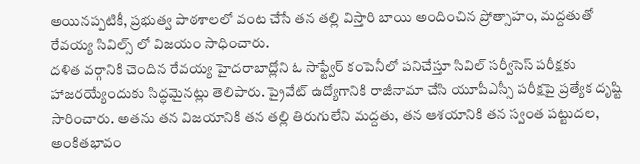అయినప్పటికీ, ప్రభుత్వ పాఠశాలలో వంట చేసే తన తల్లి విస్తారి బాయి అందించిన ప్రోత్సాహం, మద్దతుతో రేవయ్య సివిల్స్ లో విజయం సాధించారు.
దళిత వర్గానికి చెందిన రేవయ్య హైదరాబాద్లోని ఓ సాఫ్ట్వేర్ కంపెనీలో పనిచేస్తూ సివిల్ సర్వీసెస్ పరీక్షకు హాజరయ్యేందుకు సిద్ధమైనట్లు తెలిపారు. ప్రైవేట్ ఉద్యోగానికి రాజీనామా చేసి యూపీఎస్సీ పరీక్షపై ప్రత్యేక దృష్టి సారించారు. అతను తన విజయానికి తన తల్లి తిరుగులేని మద్దతు, తన ఆశయానికి తన స్వంత పట్టుదల, అంకితభావం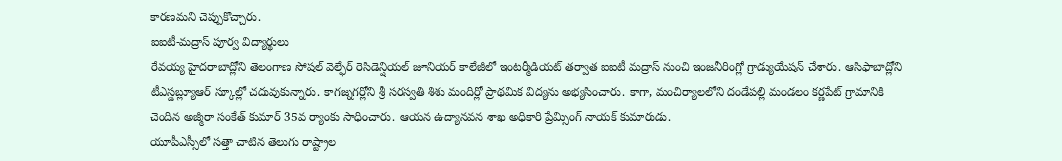కారణమని చెప్పుకొచ్చారు.
ఐఐటీ-మద్రాస్ పూర్వ విద్యార్థులు
రేవయ్య హైదరాబాద్లోని తెలంగాణ సోషల్ వెల్ఫేర్ రెసిడెన్షియల్ జూనియర్ కాలేజీలో ఇంటర్మీడియట్ తర్వాత ఐఐటీ మద్రాస్ నుంచి ఇంజనీరింగ్లో గ్రాడ్యుయేషన్ చేశారు. ఆసిఫాబాద్లోని టీఎస్డబ్ల్యూఆర్ స్కూల్లో చదువుకున్నారు. కాగజ్నగర్లోని శ్రీ సరస్వతి శిశు మందిర్లో ప్రాథమిక విద్యను అభ్యసించారు. కాగా, మంచిర్యాలలోని దండేపల్లి మండలం కర్ణపేట్ గ్రామానికి చెందిన అజ్మీరా సంకేత్ కుమార్ 35వ ర్యాంకు సాధించారు. ఆయన ఉద్యానవన శాఖ అధికారి ప్రేమ్సింగ్ నాయక్ కుమారుడు.
యూపీఎస్సీలో సత్తా చాటిన తెలుగు రాష్ట్రాల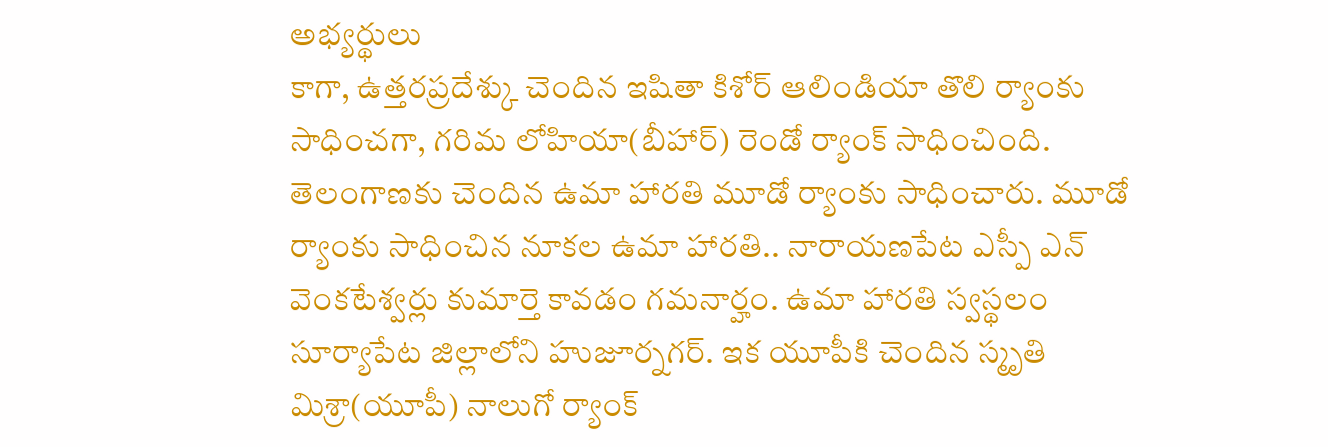అభ్యర్థులు
కాగా, ఉత్తరప్రదేశ్కు చెందిన ఇషితా కిశోర్ ఆలిండియా తొలి ర్యాంకు సాధించగా, గరిమ లోహియా(బీహార్) రెండో ర్యాంక్ సాధించింది. తెలంగాణకు చెందిన ఉమా హారతి మూడో ర్యాంకు సాధించారు. మూడో ర్యాంకు సాధించిన నూకల ఉమా హారతి.. నారాయణపేట ఎస్పీ ఎన్ వెంకటేశ్వర్లు కుమార్తె కావడం గమనార్హం. ఉమా హారతి స్వస్థలం సూర్యాపేట జిల్లాలోని హుజూర్నగర్. ఇక యూపీకి చెందిన స్మృతి మిశ్రా(యూపీ) నాలుగో ర్యాంక్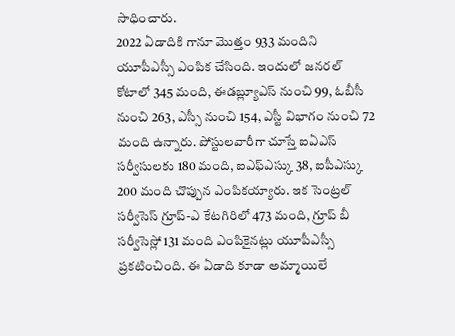సాధించారు.
2022 ఏడాదికి గానూ మొత్తం 933 మందిని యూపీఎస్సీ ఎంపిక చేసింది. ఇందులో జనరల్ కోటాలో 345 మంది, ఈడబ్ల్యూఎస్ నుంచి 99, ఓబీసీ నుంచి 263, ఎస్సీ నుంచి 154, ఎస్టీ విభాగం నుంచి 72 మంది ఉన్నారు. పోస్టులవారీగా చూస్తే ఐఏఎస్ సర్వీసులకు 180 మంది, ఐఎఫ్ఎస్కు 38, ఐపీఎస్కు 200 మంది చొప్పున ఎంపికయ్యారు. ఇక సెంట్రల్ సర్వీసెస్ గ్రూప్-ఎ కేటగిరిలో 473 మంది, గ్రూప్ బీ సర్వీసెస్లో 131 మంది ఎంపికైనట్లు యూపీఎస్సీ ప్రకటించింది. ఈ ఏడాది కూడా అమ్మాయిలే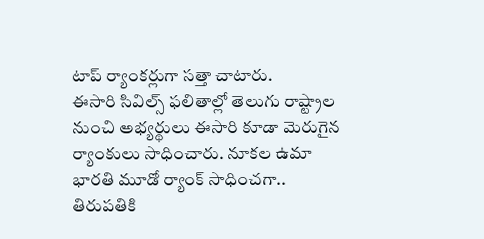టాప్ ర్యాంకర్లుగా సత్తా చాటారు.
ఈసారి సివిల్స్ ఫలితాల్లో తెలుగు రాష్ట్రాల నుంచి అభ్యర్థులు ఈసారి కూడా మెరుగైన ర్యాంకులు సాధించారు. నూకల ఉమా భారతి మూడో ర్యాంక్ సాధించగా.. తిరుపతికి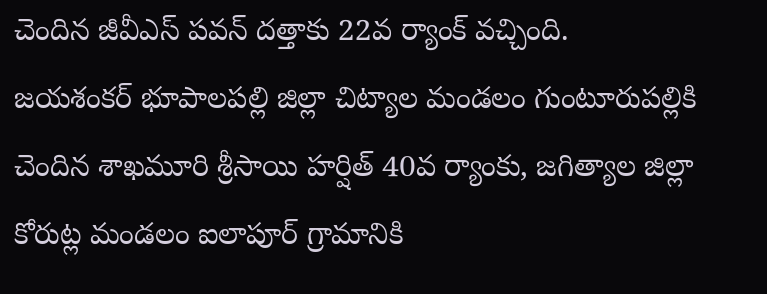చెందిన జీవీఎస్ పవన్ దత్తాకు 22వ ర్యాంక్ వచ్చింది.
జయశంకర్ భూపాలపల్లి జిల్లా చిట్యాల మండలం గుంటూరుపల్లికి చెందిన శాఖమూరి శ్రీసాయి హర్షిత్ 40వ ర్యాంకు, జగిత్యాల జిల్లా కోరుట్ల మండలం ఐలాపూర్ గ్రామానికి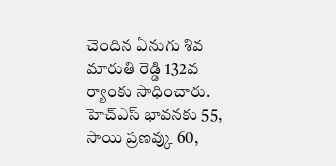చెందిన ఏనుగు శివ మారుతి రెడ్డి 132వ ర్యాంకు సాధించారు.
హెచ్ఎస్ భావనకు 55, సాయి ప్రణవ్కు 60,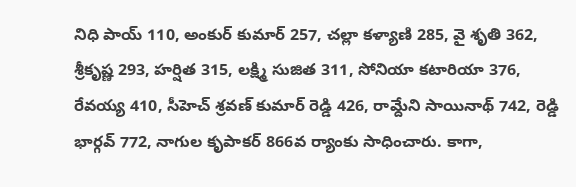నిధి పాయ్ 110, అంకుర్ కుమార్ 257, చల్లా కళ్యాణి 285, వై శృతి 362, శ్రీకృష్ణ 293, హర్షిత 315, లక్ష్మి సుజిత 311, సోనియా కటారియా 376, రేవయ్య 410, సీహెచ్ శ్రవణ్ కుమార్ రెడ్డి 426, రామ్దేని సాయినాథ్ 742, రెడ్డి భార్గవ్ 772, నాగుల కృపాకర్ 866వ ర్యాంకు సాధించారు. కాగా,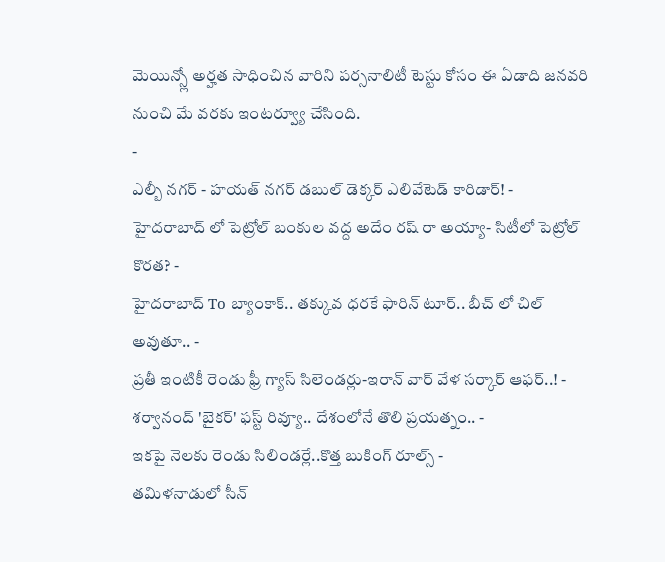మెయిన్స్లో అర్హత సాధించిన వారిని పర్సనాలిటీ టెస్టు కోసం ఈ ఏడాది జనవరి నుంచి మే వరకు ఇంటర్వ్యూ చేసింది.
-
ఎల్బీ నగర్ - హయత్ నగర్ డబుల్ డెక్కర్ ఎలివేటెడ్ కారిడార్! -
హైదరాబాద్ లో పెట్రోల్ బంకుల వద్ద అదేం రష్ రా అయ్యా- సిటీలో పెట్రోల్ కొరత? -
హైదరాబాద్ To బ్యాంకాక్.. తక్కువ ధరకే ఫారిన్ టూర్.. బీచ్ లో చిల్ అవుతూ.. -
ప్రతీ ఇంటికీ రెండు ఫ్రీ గ్యాస్ సిలెండర్లు-ఇరాన్ వార్ వేళ సర్కార్ ఆఫర్..! -
శర్వానంద్ 'బైకర్' ఫస్ట్ రివ్యూ.. దేశంలోనే తొలి ప్రయత్నం.. -
ఇకపై నెలకు రెండు సిలిండర్లే..కొత్త బుకింగ్ రూల్స్ -
తమిళనాడులో సీన్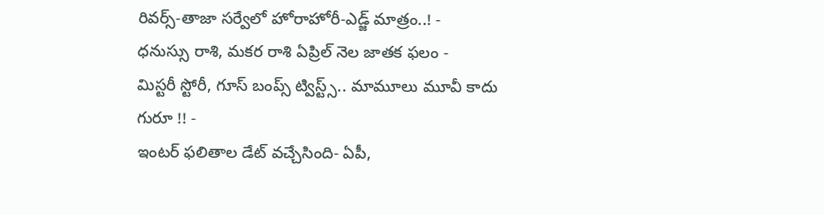రివర్స్-తాజా సర్వేలో హోరాహోరీ-ఎడ్జ్ మాత్రం..! -
ధనుస్సు రాశి, మకర రాశి ఏప్రిల్ నెల జాతక ఫలం -
మిస్టరీ స్టోరీ, గూస్ బంప్స్ ట్విస్ట్స్.. మామూలు మూవీ కాదు గురూ !! -
ఇంటర్ ఫలితాల డేట్ వచ్చేసింది- ఏపీ,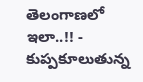తెలంగాణలో ఇలా..!! -
కుప్పకూలుతున్న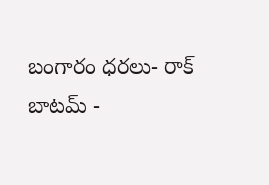బంగారం ధరలు- రాక్ బాటమ్ -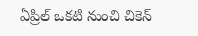ఏప్రిల్ ఒకటి నుంచి చికెన్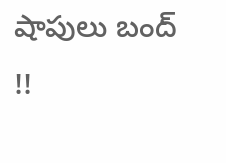షాపులు బంద్ !!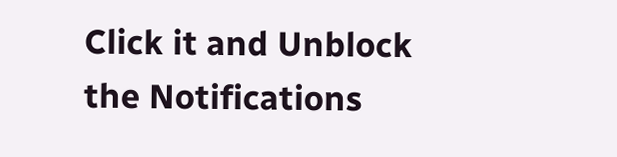Click it and Unblock the Notifications